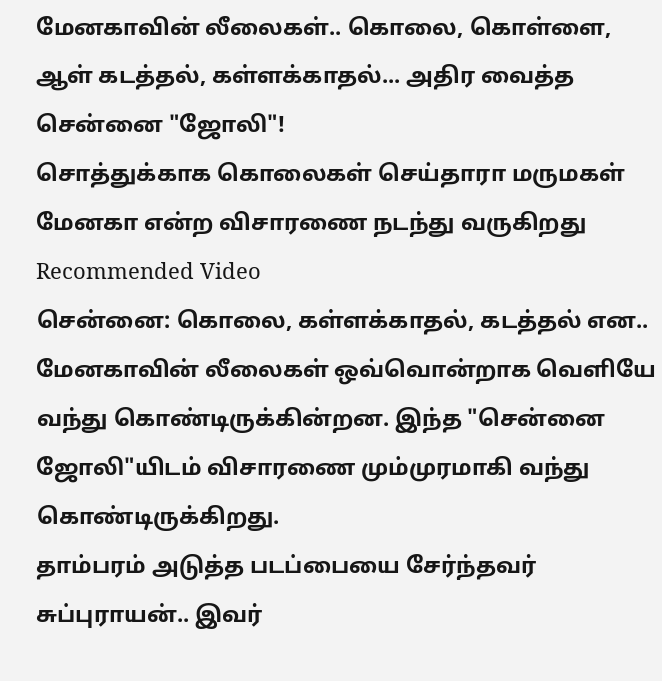மேனகாவின் லீலைகள்.. கொலை, கொள்ளை, ஆள் கடத்தல், கள்ளக்காதல்... அதிர வைத்த சென்னை "ஜோலி"!
சொத்துக்காக கொலைகள் செய்தாரா மருமகள் மேனகா என்ற விசாரணை நடந்து வருகிறது
Recommended Video
சென்னை: கொலை, கள்ளக்காதல், கடத்தல் என.. மேனகாவின் லீலைகள் ஒவ்வொன்றாக வெளியே வந்து கொண்டிருக்கின்றன. இந்த "சென்னை ஜோலி"யிடம் விசாரணை மும்முரமாகி வந்து கொண்டிருக்கிறது.
தாம்பரம் அடுத்த படப்பையை சேர்ந்தவர் சுப்புராயன்.. இவர்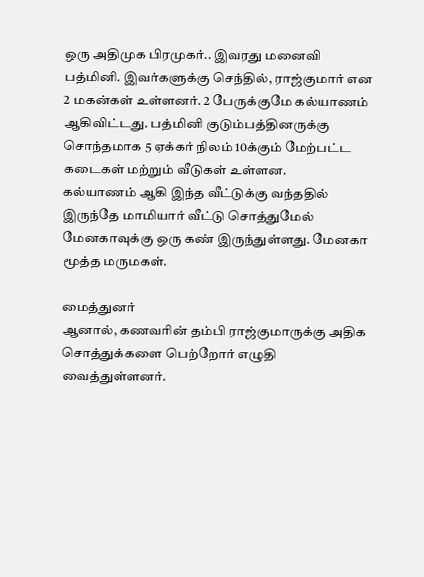ஒரு அதிமுக பிரமுகர்.. இவரது மனைவி பத்மினி. இவர்களுக்கு செந்தில், ராஜ்குமார் என 2 மகன்கள் உள்ளனர். 2 பேருக்குமே கல்யாணம் ஆகிவிட்டது. பத்மினி குடும்பத்தினருக்கு சொந்தமாக 5 ஏக்கர் நிலம் 10க்கும் மேற்பட்ட கடைகள் மற்றும் வீடுகள் உள்ளன.
கல்யாணம் ஆகி இந்த வீட்டுக்கு வந்ததில் இருந்தே மாமியார் வீட்டு சொத்துமேல் மேனகாவுக்கு ஒரு கண் இருந்துள்ளது. மேனகா மூத்த மருமகள்.

மைத்துனர்
ஆனால், கணவரின் தம்பி ராஜ்குமாருக்கு அதிக சொத்துக்களை பெற்றோர் எழுதி வைத்துள்ளனர்.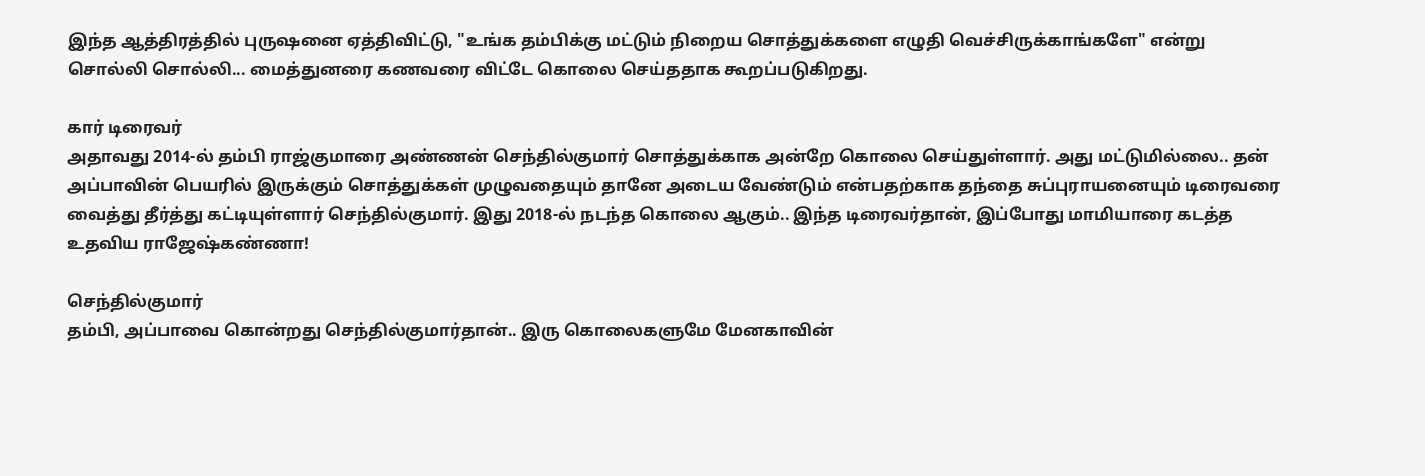இந்த ஆத்திரத்தில் புருஷனை ஏத்திவிட்டு, "உங்க தம்பிக்கு மட்டும் நிறைய சொத்துக்களை எழுதி வெச்சிருக்காங்களே" என்று சொல்லி சொல்லி... மைத்துனரை கணவரை விட்டே கொலை செய்ததாக கூறப்படுகிறது.

கார் டிரைவர்
அதாவது 2014-ல் தம்பி ராஜ்குமாரை அண்ணன் செந்தில்குமார் சொத்துக்காக அன்றே கொலை செய்துள்ளார். அது மட்டுமில்லை.. தன் அப்பாவின் பெயரில் இருக்கும் சொத்துக்கள் முழுவதையும் தானே அடைய வேண்டும் என்பதற்காக தந்தை சுப்புராயனையும் டிரைவரை வைத்து தீர்த்து கட்டியுள்ளார் செந்தில்குமார். இது 2018-ல் நடந்த கொலை ஆகும்.. இந்த டிரைவர்தான், இப்போது மாமியாரை கடத்த உதவிய ராஜேஷ்கண்ணா!

செந்தில்குமார்
தம்பி, அப்பாவை கொன்றது செந்தில்குமார்தான்.. இரு கொலைகளுமே மேனகாவின்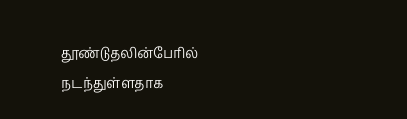தூண்டுதலின்பேரில் நடந்துள்ளதாக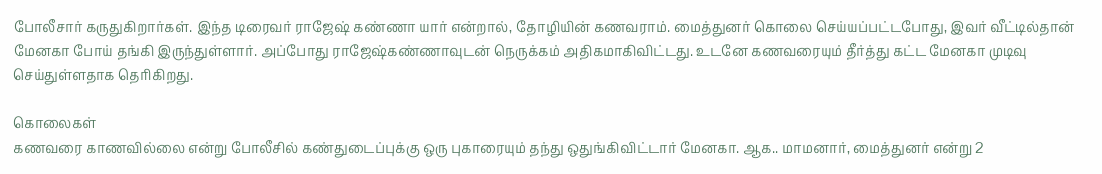போலீசார் கருதுகிறார்கள். இந்த டிரைவர் ராஜேஷ் கண்ணா யார் என்றால், தோழியின் கணவராம். மைத்துனர் கொலை செய்யப்பட்டபோது, இவர் வீட்டில்தான் மேனகா போய் தங்கி இருந்துள்ளார். அப்போது ராஜேஷ்கண்ணாவுடன் நெருக்கம் அதிகமாகிவிட்டது. உடனே கணவரையும் தீர்த்து கட்ட மேனகா முடிவு செய்துள்ளதாக தெரிகிறது.

கொலைகள்
கணவரை காணவில்லை என்று போலீசில் கண்துடைப்புக்கு ஒரு புகாரையும் தந்து ஒதுங்கிவிட்டார் மேனகா. ஆக.. மாமனார், மைத்துனர் என்று 2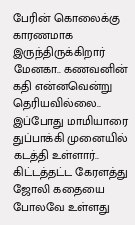பேரின் கொலைக்கு காரணமாக இருந்திருக்கிறார் மேனகா.. கணவனின் கதி என்னவென்று தெரியவில்லை.. இப்போது மாமியாரை துப்பாக்கி முனையில் கடத்தி உள்ளார்.. கிட்டத்தட்ட கேரளத்து ஜோலி கதையை போலவே உள்ளது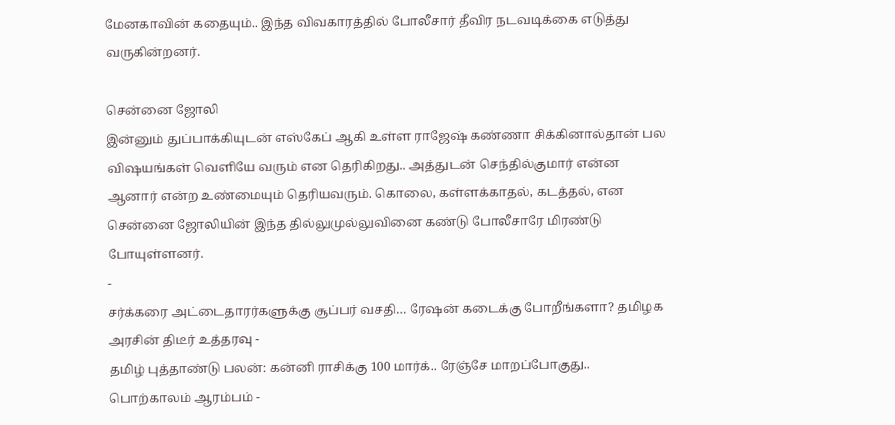மேனகாவின் கதையும்.. இந்த விவகாரத்தில் போலீசார் தீவிர நடவடிக்கை எடுத்து வருகின்றனர்.

சென்னை ஜோலி
இன்னும் துப்பாக்கியுடன் எஸ்கேப் ஆகி உள்ள ராஜேஷ் கண்ணா சிக்கினால்தான் பல விஷயங்கள் வெளியே வரும் என தெரிகிறது.. அத்துடன் செந்தில்குமார் என்ன ஆனார் என்ற உண்மையும் தெரியவரும். கொலை, கள்ளக்காதல், கடத்தல், என சென்னை ஜோலியின் இந்த தில்லுமுல்லுவினை கண்டு போலீசாரே மிரண்டு போயுள்ளனர்.
-
சர்க்கரை அட்டைதாரர்களுக்கு சூப்பர் வசதி… ரேஷன் கடைக்கு போறீங்களா? தமிழக அரசின் திடீர் உத்தரவு -
தமிழ் புத்தாண்டு பலன்: கன்னி ராசிக்கு 100 மார்க்.. ரேஞ்சே மாறப்போகுது.. பொற்காலம் ஆரம்பம் -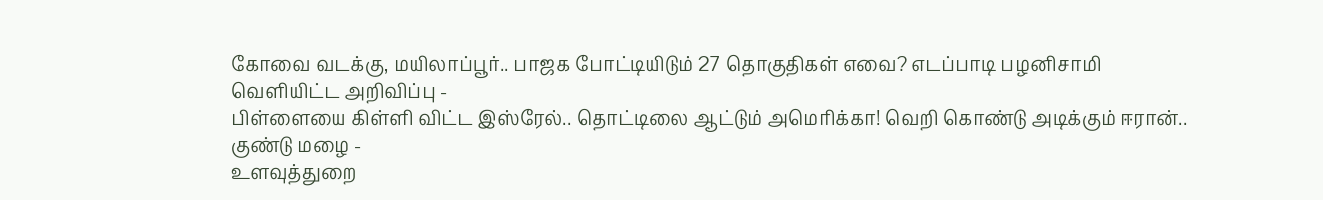கோவை வடக்கு, மயிலாப்பூர்.. பாஜக போட்டியிடும் 27 தொகுதிகள் எவை? எடப்பாடி பழனிசாமி வெளியிட்ட அறிவிப்பு -
பிள்ளையை கிள்ளி விட்ட இஸ்ரேல்.. தொட்டிலை ஆட்டும் அமெரிக்கா! வெறி கொண்டு அடிக்கும் ஈரான்.. குண்டு மழை -
உளவுத்துறை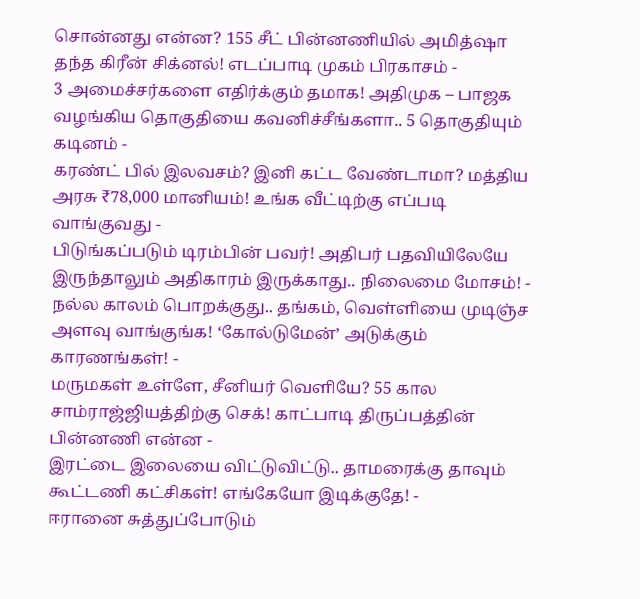சொன்னது என்ன? 155 சீட் பின்னணியில் அமித்ஷா தந்த கிரீன் சிக்னல்! எடப்பாடி முகம் பிரகாசம் -
3 அமைச்சர்களை எதிர்க்கும் தமாக! அதிமுக – பாஜக வழங்கிய தொகுதியை கவனிச்சீங்களா.. 5 தொகுதியும் கடினம் -
கரண்ட் பில் இலவசம்? இனி கட்ட வேண்டாமா? மத்திய அரசு ₹78,000 மானியம்! உங்க வீட்டிற்கு எப்படி வாங்குவது -
பிடுங்கப்படும் டிரம்பின் பவர்! அதிபர் பதவியிலேயே இருந்தாலும் அதிகாரம் இருக்காது.. நிலைமை மோசம்! -
நல்ல காலம் பொறக்குது.. தங்கம், வெள்ளியை முடிஞ்ச அளவு வாங்குங்க! ‘கோல்டுமேன்’ அடுக்கும் காரணங்கள்! -
மருமகள் உள்ளே, சீனியர் வெளியே? 55 கால சாம்ராஜ்ஜியத்திற்கு செக்! காட்பாடி திருப்பத்தின் பின்னணி என்ன -
இரட்டை இலையை விட்டுவிட்டு.. தாமரைக்கு தாவும் கூட்டணி கட்சிகள்! எங்கேயோ இடிக்குதே! -
ஈரானை சுத்துப்போடும்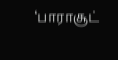‘பாராசூட்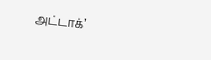அட்டாக்’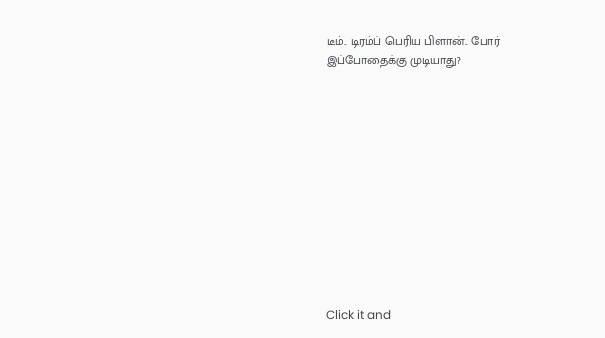டீம்.. டிரம்ப் பெரிய பிளான்.. போர் இப்போதைக்கு முடியாது?












Click it and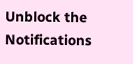Unblock the Notifications